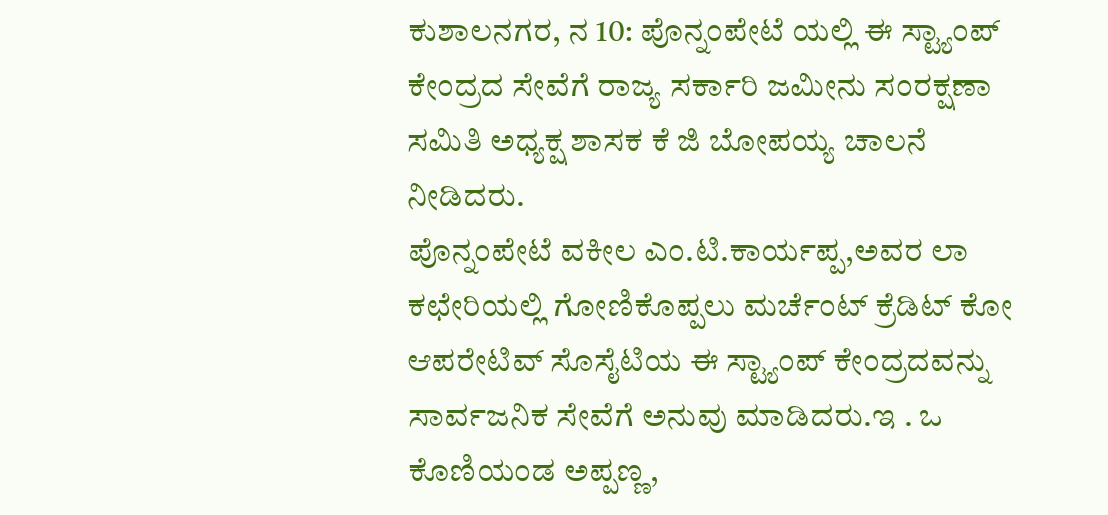ಕುಶಾಲನಗರ, ನ 10: ಪೊನ್ನಂಪೇಟೆ ಯಲ್ಲಿ ಈ ಸ್ಟ್ಯಾಂಪ್ ಕೇಂದ್ರದ ಸೇವೆಗೆ ರಾಜ್ಯ ಸರ್ಕಾರಿ ಜಮೀನು ಸಂರಕ್ಷಣಾ ಸಮಿತಿ ಅಧ್ಯಕ್ಷ ಶಾಸಕ ಕೆ ಜಿ ಬೋಪಯ್ಯ ಚಾಲನೆ ನೀಡಿದರು.
ಪೊನ್ನಂಪೇಟೆ ವಕೀಲ ಎಂ.ಟಿ.ಕಾರ್ಯಪ್ಪ,ಅವರ ಲಾ ಕಛೇರಿಯಲ್ಲಿ ಗೋಣಿಕೊಪ್ಪಲು ಮರ್ಚೆಂಟ್ ಕ್ರೆಡಿಟ್ ಕೋ ಆಪರೇಟಿವ್ ಸೊಸೈಟಿಯ ಈ ಸ್ಟ್ಯಾಂಪ್ ಕೇಂದ್ರದವನ್ನು ಸಾರ್ವಜನಿಕ ಸೇವೆಗೆ ಅನುವು ಮಾಡಿದರು.ಇ . ಒ ಕೊಣಿಯಂಡ ಅಪ್ಪಣ್ಣ,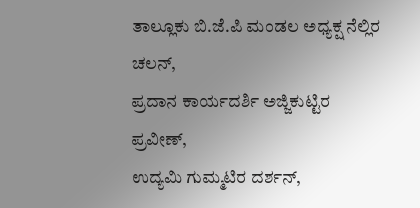ತಾಲ್ಲೂಕು ಬಿ.ಜೆ.ಪಿ ಮಂಡಲ ಅಧ್ಯಕ್ಷ ನೆಲ್ಲಿರ ಚಲನ್,
ಪ್ರದಾನ ಕಾರ್ಯದರ್ಶಿ ಅಜ್ಜಿಕುಟ್ಟಿರ ಪ್ರವೀಣ್,
ಉದ್ಯಮಿ ಗುಮ್ಮಟಿರ ದರ್ಶನ್,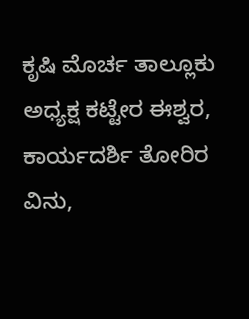ಕೃಷಿ ಮೊರ್ಚ ತಾಲ್ಲೂಕು ಅಧ್ಯಕ್ಷ ಕಟ್ಟೇರ ಈಶ್ವರ, ಕಾರ್ಯದರ್ಶಿ ತೋರಿರ ವಿನು,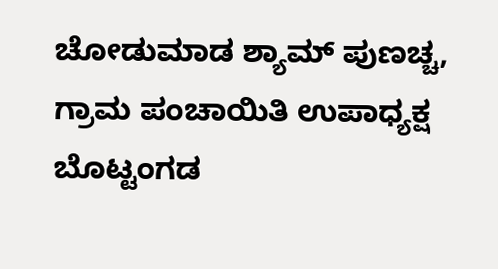ಚೋಡುಮಾಡ ಶ್ಯಾಮ್ ಪುಣಚ್ಚ,
ಗ್ರಾಮ ಪಂಚಾಯಿತಿ ಉಪಾಧ್ಯಕ್ಷ ಬೊಟ್ಟಂಗಡ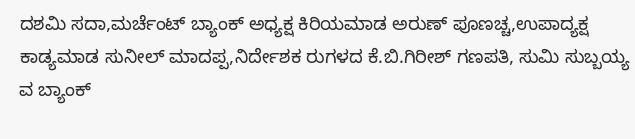ದಶಮಿ ಸದಾ,ಮರ್ಚೆಂಟ್ ಬ್ಯಾಂಕ್ ಅಧ್ಯಕ್ಷ ಕಿರಿಯಮಾಡ ಅರುಣ್ ಪೂಣಚ್ಚ,ಉಪಾದ್ಯಕ್ಷ ಕಾಡ್ಯಮಾಡ ಸುನೀಲ್ ಮಾದಪ್ಪ,ನಿರ್ದೇಶಕ ರುಗಳದ ಕೆ.ಬಿ.ಗಿರೀಶ್ ಗಣಪತಿ, ಸುಮಿ ಸುಬ್ಬಯ್ಯ ವ ಬ್ಯಾಂಕ್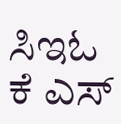ಸಿಇಓ ಕೆ ಎಸ್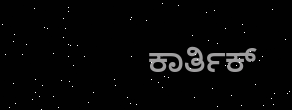ಕಾರ್ತಿಕ್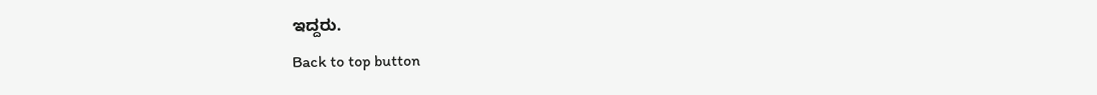ಇದ್ದರು.
Back to top button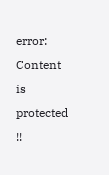error: Content is protected !!